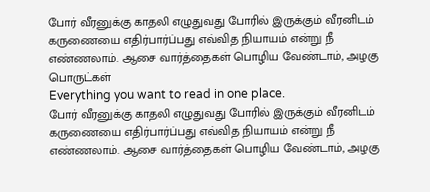போர் வீரனுக்கு காதலி எழுதுவது போரில் இருக்கும் வீரனிடம் கருணையை எதிர்பார்ப்பது எவ்வித நியாயம் என்று நீ எண்ணலாம். ஆசை வார்த்தைகள் பொழிய வேண்டாம், அழகு பொருட்கள்
Everything you want to read in one place.
போர் வீரனுக்கு காதலி எழுதுவது போரில் இருக்கும் வீரனிடம் கருணையை எதிர்பார்ப்பது எவ்வித நியாயம் என்று நீ எண்ணலாம். ஆசை வார்த்தைகள் பொழிய வேண்டாம், அழகு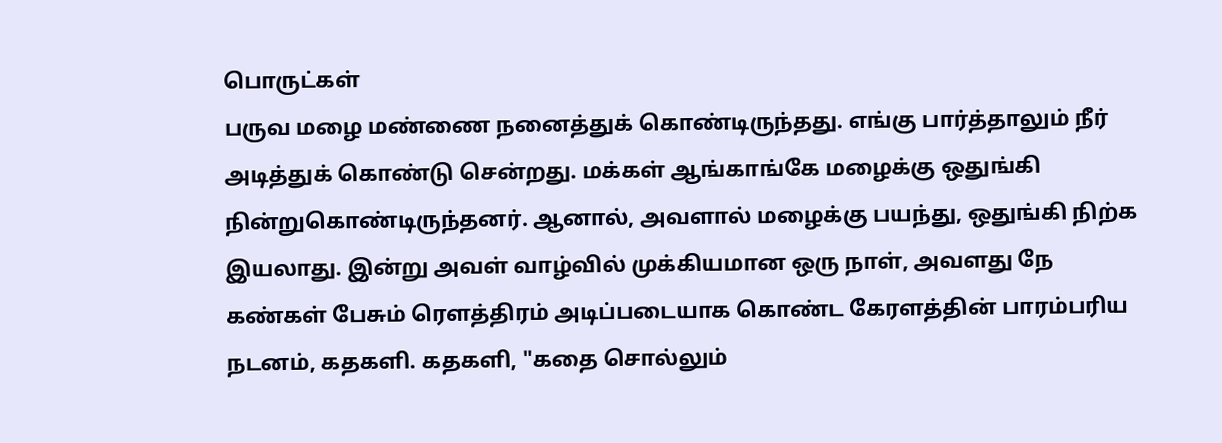பொருட்கள்
பருவ மழை மண்ணை நனைத்துக் கொண்டிருந்தது. எங்கு பார்த்தாலும் நீர் அடித்துக் கொண்டு சென்றது. மக்கள் ஆங்காங்கே மழைக்கு ஒதுங்கி நின்றுகொண்டிருந்தனர். ஆனால், அவளால் மழைக்கு பயந்து, ஒதுங்கி நிற்க இயலாது. இன்று அவள் வாழ்வில் முக்கியமான ஒரு நாள், அவளது நே
கண்கள் பேசும் ரௌத்திரம் அடிப்படையாக கொண்ட கேரளத்தின் பாரம்பரிய நடனம், கதகளி. கதகளி, "கதை சொல்லும்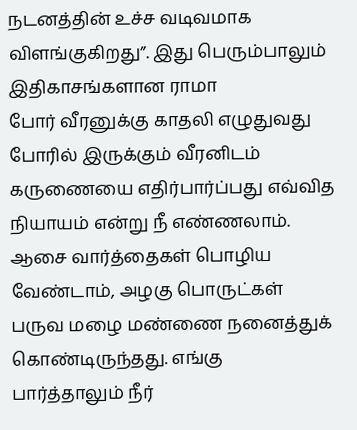நடனத்தின் உச்ச வடிவமாக விளங்குகிறது”. இது பெரும்பாலும் இதிகாசங்களான ராமா
போர் வீரனுக்கு காதலி எழுதுவது போரில் இருக்கும் வீரனிடம் கருணையை எதிர்பார்ப்பது எவ்வித நியாயம் என்று நீ எண்ணலாம். ஆசை வார்த்தைகள் பொழிய வேண்டாம், அழகு பொருட்கள்
பருவ மழை மண்ணை நனைத்துக் கொண்டிருந்தது. எங்கு பார்த்தாலும் நீர்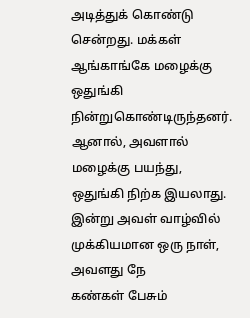அடித்துக் கொண்டு சென்றது. மக்கள் ஆங்காங்கே மழைக்கு ஒதுங்கி நின்றுகொண்டிருந்தனர். ஆனால், அவளால் மழைக்கு பயந்து, ஒதுங்கி நிற்க இயலாது. இன்று அவள் வாழ்வில் முக்கியமான ஒரு நாள், அவளது நே
கண்கள் பேசும்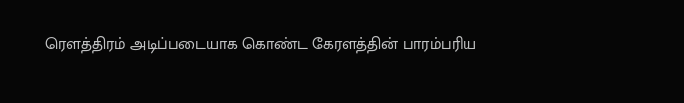ரௌத்திரம் அடிப்படையாக கொண்ட கேரளத்தின் பாரம்பரிய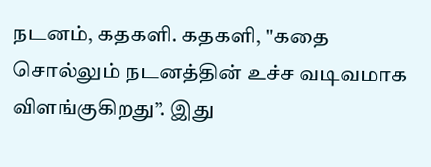நடனம், கதகளி. கதகளி, "கதை சொல்லும் நடனத்தின் உச்ச வடிவமாக விளங்குகிறது”. இது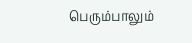பெரும்பாலும்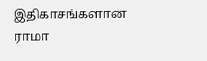இதிகாசங்களான ராமா